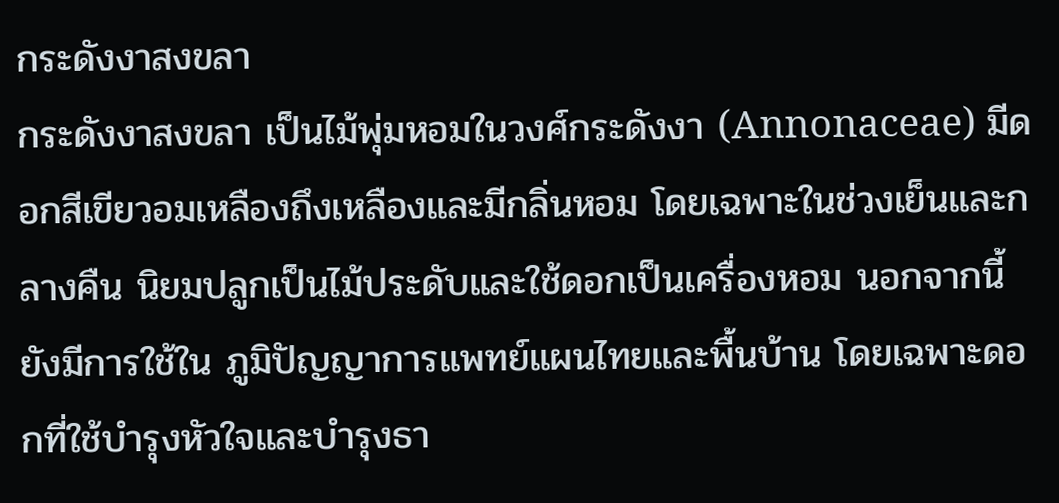กระดังงาสงขลา
กระดังงาสงขลา เป็นไม้พุ่มหอมในวงศ์กระดังงา (Annonaceae) มีดอกสีเขียวอมเหลืองถึงเหลืองและมีกลิ่นหอม โดยเฉพาะในช่วงเย็นและกลางคืน นิยมปลูกเป็นไม้ประดับและใช้ดอกเป็นเครื่องหอม นอกจากนี้ยังมีการใช้ใน ภูมิปัญญาการแพทย์แผนไทยและพื้นบ้าน โดยเฉพาะดอกที่ใช้บำรุงหัวใจและบำรุงธา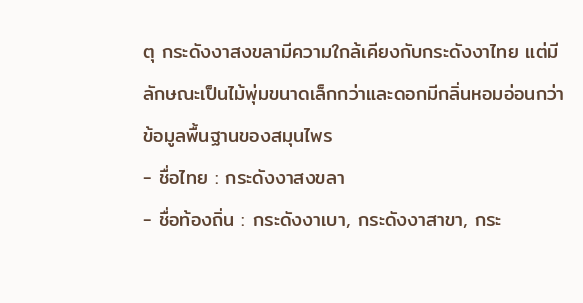ตุ กระดังงาสงขลามีความใกล้เคียงกับกระดังงาไทย แต่มีลักษณะเป็นไม้พุ่มขนาดเล็กกว่าและดอกมีกลิ่นหอมอ่อนกว่า
ข้อมูลพื้นฐานของสมุนไพร
- ชื่อไทย : กระดังงาสงขลา
- ชื่อท้องถิ่น : กระดังงาเบา, กระดังงาสาขา, กระ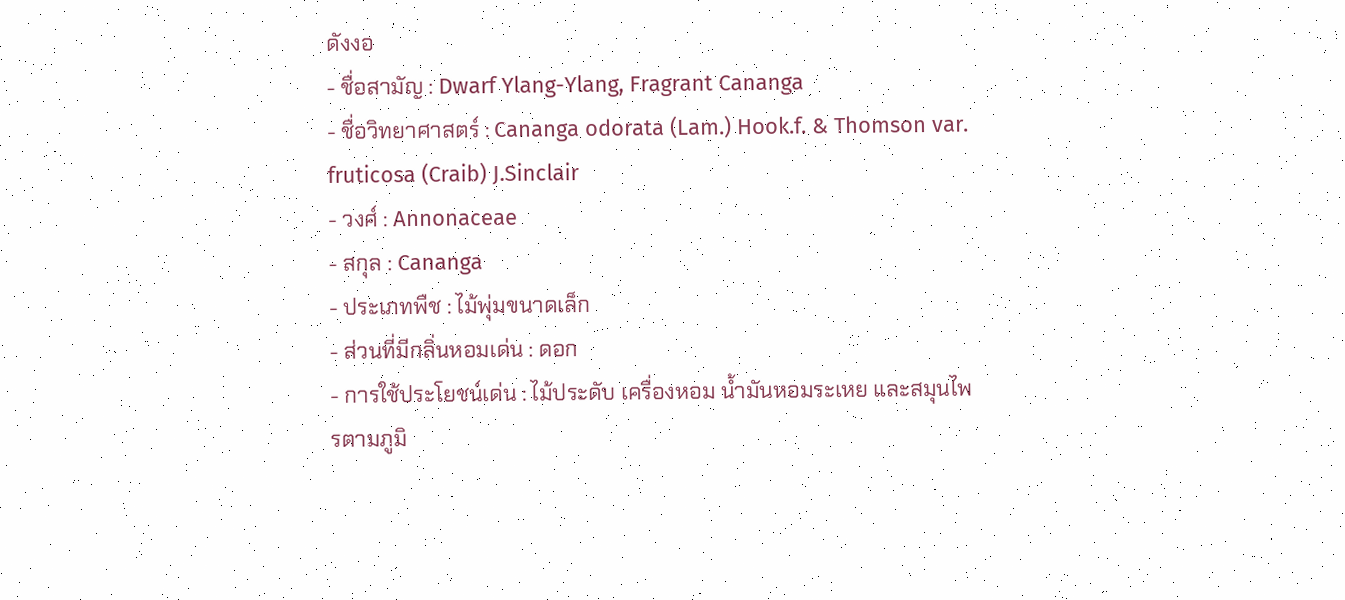ดังงอ
- ชื่อสามัญ : Dwarf Ylang-Ylang, Fragrant Cananga
- ชื่อวิทยาศาสตร์ : Cananga odorata (Lam.) Hook.f. & Thomson var. fruticosa (Craib) J.Sinclair
- วงศ์ : Annonaceae
- สกุล : Cananga
- ประเภทพืช : ไม้พุ่มขนาดเล็ก
- ส่วนที่มีกลิ่นหอมเด่น : ดอก
- การใช้ประโยชน์เด่น : ไม้ประดับ เครื่องหอม น้ำมันหอมระเหย และสมุนไพรตามภูมิ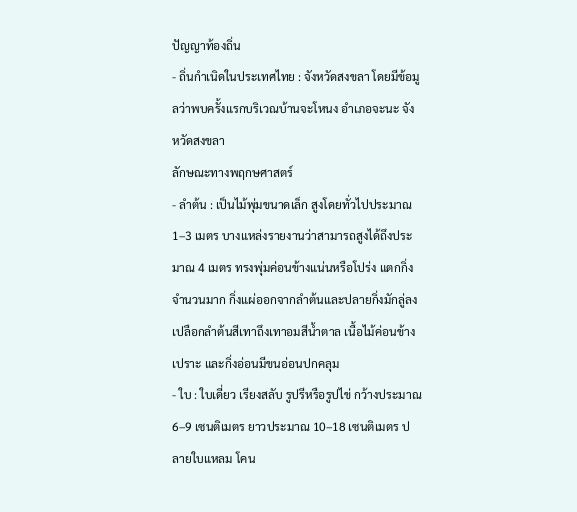ปัญญาท้องถิ่น
- ถิ่นกำเนิดในประเทศไทย : จังหวัดสงขลา โดยมีข้อมูลว่าพบครั้งแรกบริเวณบ้านจะโหนง อำเภอจะนะ จังหวัดสงขลา
ลักษณะทางพฤกษศาสตร์
- ลำต้น : เป็นไม้พุ่มขนาดเล็ก สูงโดยทั่วไปประมาณ 1–3 เมตร บางแหล่งรายงานว่าสามารถสูงได้ถึงประมาณ 4 เมตร ทรงพุ่มค่อนข้างแน่นหรือโปร่ง แตกกิ่งจำนวนมาก กิ่งแผ่ออกจากลำต้นและปลายกิ่งมักลู่ลง เปลือกลำต้นสีเทาถึงเทาอมสีน้ำตาล เนื้อไม้ค่อนข้างเปราะ และกิ่งอ่อนมีขนอ่อนปกคลุม
- ใบ : ใบเดี่ยว เรียงสลับ รูปรีหรือรูปไข่ กว้างประมาณ 6–9 เซนติเมตร ยาวประมาณ 10–18 เซนติเมตร ปลายใบแหลม โคน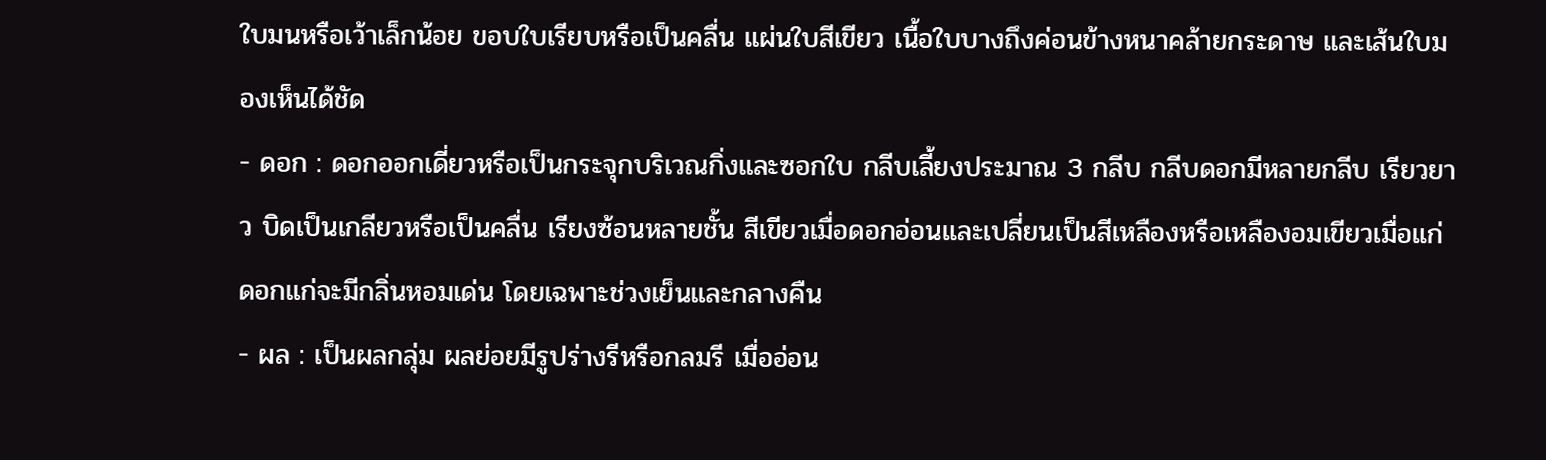ใบมนหรือเว้าเล็กน้อย ขอบใบเรียบหรือเป็นคลื่น แผ่นใบสีเขียว เนื้อใบบางถึงค่อนข้างหนาคล้ายกระดาษ และเส้นใบมองเห็นได้ชัด
- ดอก : ดอกออกเดี่ยวหรือเป็นกระจุกบริเวณกิ่งและซอกใบ กลีบเลี้ยงประมาณ 3 กลีบ กลีบดอกมีหลายกลีบ เรียวยาว บิดเป็นเกลียวหรือเป็นคลื่น เรียงซ้อนหลายชั้น สีเขียวเมื่อดอกอ่อนและเปลี่ยนเป็นสีเหลืองหรือเหลืองอมเขียวเมื่อแก่ ดอกแก่จะมีกลิ่นหอมเด่น โดยเฉพาะช่วงเย็นและกลางคืน
- ผล : เป็นผลกลุ่ม ผลย่อยมีรูปร่างรีหรือกลมรี เมื่ออ่อน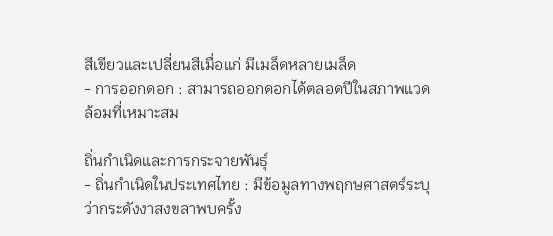สีเขียวและเปลี่ยนสีเมื่อแก่ มีเมล็ดหลายเมล็ด
- การออกดอก : สามารถออกดอกได้ตลอดปีในสภาพแวดล้อมที่เหมาะสม

ถิ่นกำเนิดและการกระจายพันธุ์
- ถิ่นกำเนิดในประเทศไทย : มีข้อมูลทางพฤกษศาสตร์ระบุว่ากระดังงาสงขลาพบครั้ง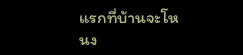แรกที่บ้านจะโหนง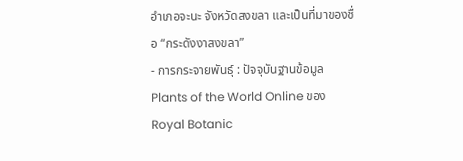อำเภอจะนะ จังหวัดสงขลา และเป็นที่มาของชื่อ “กระดังงาสงขลา”
- การกระจายพันธุ์ : ปัจจุบันฐานข้อมูล Plants of the World Online ของ Royal Botanic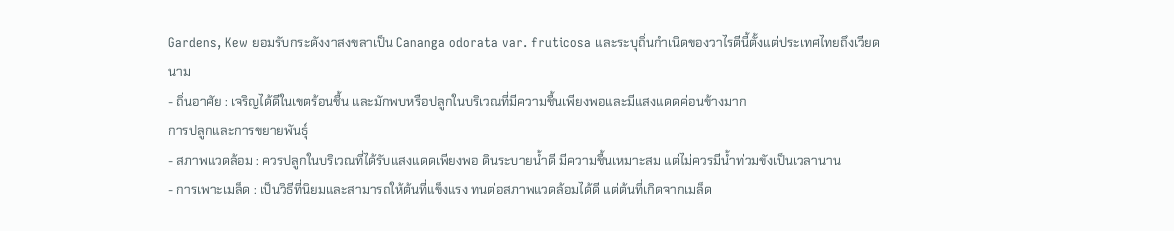Gardens, Kew ยอมรับกระดังงาสงขลาเป็น Cananga odorata var. fruticosa และระบุถิ่นกำเนิดของวาไรตีนี้ตั้งแต่ประเทศไทยถึงเวียดนาม
- ถิ่นอาศัย : เจริญได้ดีในเขตร้อนชื้น และมักพบหรือปลูกในบริเวณที่มีความชื้นเพียงพอและมีแสงแดดค่อนข้างมาก
การปลูกและการขยายพันธุ์
- สภาพแวดล้อม : ควรปลูกในบริเวณที่ได้รับแสงแดดเพียงพอ ดินระบายน้ำดี มีความชื้นเหมาะสม แต่ไม่ควรมีน้ำท่วมขังเป็นเวลานาน
- การเพาะเมล็ด : เป็นวิธีที่นิยมและสามารถให้ต้นที่แข็งแรง ทนต่อสภาพแวดล้อมได้ดี แต่ต้นที่เกิดจากเมล็ด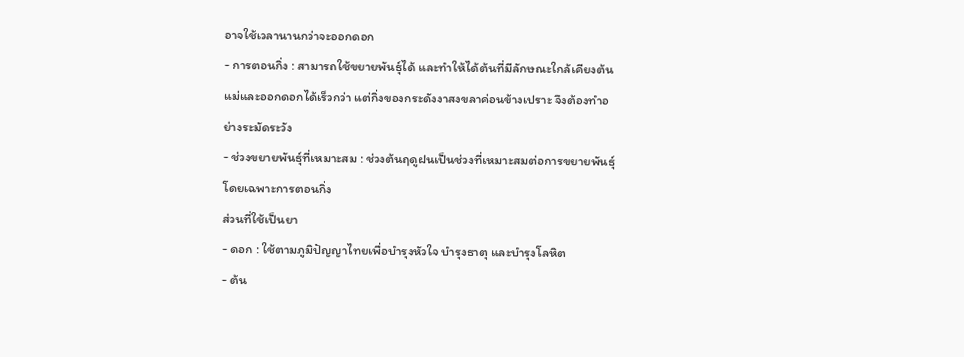อาจใช้เวลานานกว่าจะออกดอก
- การตอนกิ่ง : สามารถใช้ขยายพันธุ์ได้ และทำให้ได้ต้นที่มีลักษณะใกล้เคียงต้นแม่และออกดอกได้เร็วกว่า แต่กิ่งของกระดังงาสงขลาค่อนข้างเปราะ จึงต้องทำอย่างระมัดระวัง
- ช่วงขยายพันธุ์ที่เหมาะสม : ช่วงต้นฤดูฝนเป็นช่วงที่เหมาะสมต่อการขยายพันธุ์ โดยเฉพาะการตอนกิ่ง
ส่วนที่ใช้เป็นยา
- ดอก : ใช้ตามภูมิปัญญาไทยเพื่อบำรุงหัวใจ บำรุงธาตุ และบำรุงโลหิต
- ต้น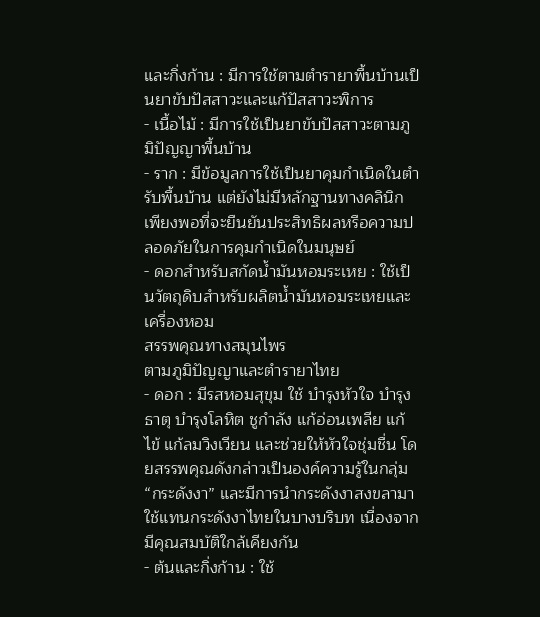และกิ่งก้าน : มีการใช้ตามตำรายาพื้นบ้านเป็นยาขับปัสสาวะและแก้ปัสสาวะพิการ
- เนื้อไม้ : มีการใช้เป็นยาขับปัสสาวะตามภูมิปัญญาพื้นบ้าน
- ราก : มีข้อมูลการใช้เป็นยาคุมกำเนิดในตำรับพื้นบ้าน แต่ยังไม่มีหลักฐานทางคลินิกเพียงพอที่จะยืนยันประสิทธิผลหรือความปลอดภัยในการคุมกำเนิดในมนุษย์
- ดอกสำหรับสกัดน้ำมันหอมระเหย : ใช้เป็นวัตถุดิบสำหรับผลิตน้ำมันหอมระเหยและเครื่องหอม
สรรพคุณทางสมุนไพร
ตามภูมิปัญญาและตำรายาไทย
- ดอก : มีรสหอมสุขุม ใช้ บำรุงหัวใจ บำรุงธาตุ บำรุงโลหิต ชูกำลัง แก้อ่อนเพลีย แก้ไข้ แก้ลมวิงเวียน และช่วยให้หัวใจชุ่มชื่น โดยสรรพคุณดังกล่าวเป็นองค์ความรู้ในกลุ่ม “กระดังงา” และมีการนำกระดังงาสงขลามาใช้แทนกระดังงาไทยในบางบริบท เนื่องจากมีคุณสมบัติใกล้เคียงกัน
- ต้นและกิ่งก้าน : ใช้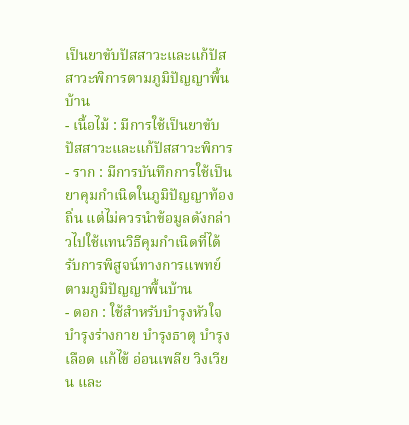เป็นยาขับปัสสาวะและแก้ปัสสาวะพิการตามภูมิปัญญาพื้นบ้าน
- เนื้อไม้ : มีการใช้เป็นยาขับปัสสาวะและแก้ปัสสาวะพิการ
- ราก : มีการบันทึกการใช้เป็นยาคุมกำเนิดในภูมิปัญญาท้องถิ่น แต่ไม่ควรนำข้อมูลดังกล่าวไปใช้แทนวิธีคุมกำเนิดที่ได้รับการพิสูจน์ทางการแพทย์
ตามภูมิปัญญาพื้นบ้าน
- ดอก : ใช้สำหรับบำรุงหัวใจ บำรุงร่างกาย บำรุงธาตุ บำรุงเลือด แก้ไข้ อ่อนเพลีย วิงเวียน และ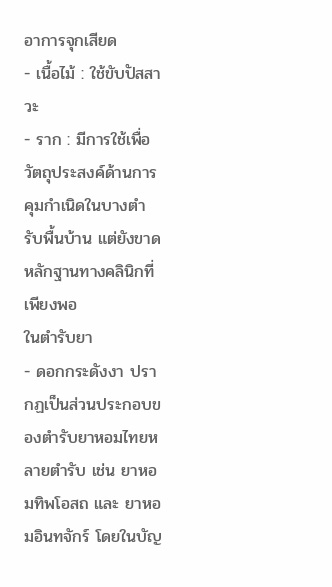อาการจุกเสียด
- เนื้อไม้ : ใช้ขับปัสสาวะ
- ราก : มีการใช้เพื่อวัตถุประสงค์ด้านการคุมกำเนิดในบางตำรับพื้นบ้าน แต่ยังขาดหลักฐานทางคลินิกที่เพียงพอ
ในตำรับยา
- ดอกกระดังงา ปรากฏเป็นส่วนประกอบของตำรับยาหอมไทยหลายตำรับ เช่น ยาหอมทิพโอสถ และ ยาหอมอินทจักร์ โดยในบัญ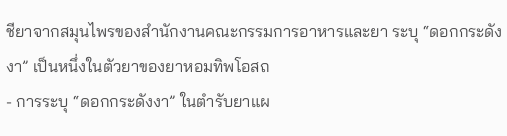ชียาจากสมุนไพรของสำนักงานคณะกรรมการอาหารและยา ระบุ “ดอกกระดังงา” เป็นหนึ่งในตัวยาของยาหอมทิพโอสถ
- การระบุ “ดอกกระดังงา” ในตำรับยาแผ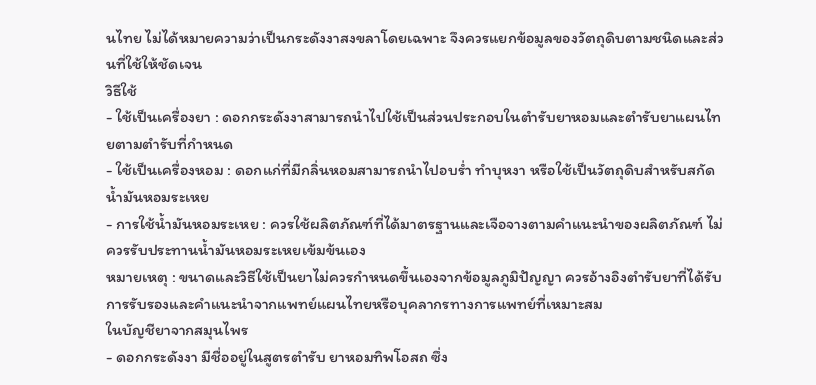นไทย ไม่ได้หมายความว่าเป็นกระดังงาสงขลาโดยเฉพาะ จึงควรแยกข้อมูลของวัตถุดิบตามชนิดและส่วนที่ใช้ให้ชัดเจน
วิธีใช้
- ใช้เป็นเครื่องยา : ดอกกระดังงาสามารถนำไปใช้เป็นส่วนประกอบในตำรับยาหอมและตำรับยาแผนไทยตามตำรับที่กำหนด
- ใช้เป็นเครื่องหอม : ดอกแก่ที่มีกลิ่นหอมสามารถนำไปอบร่ำ ทำบุหงา หรือใช้เป็นวัตถุดิบสำหรับสกัดน้ำมันหอมระเหย
- การใช้น้ำมันหอมระเหย : ควรใช้ผลิตภัณฑ์ที่ได้มาตรฐานและเจือจางตามคำแนะนำของผลิตภัณฑ์ ไม่ควรรับประทานน้ำมันหอมระเหยเข้มข้นเอง
หมายเหตุ : ขนาดและวิธีใช้เป็นยาไม่ควรกำหนดขึ้นเองจากข้อมูลภูมิปัญญา ควรอ้างอิงตำรับยาที่ได้รับการรับรองและคำแนะนำจากแพทย์แผนไทยหรือบุคลากรทางการแพทย์ที่เหมาะสม
ในบัญชียาจากสมุนไพร
- ดอกกระดังงา มีชื่ออยู่ในสูตรตำรับ ยาหอมทิพโอสถ ซึ่ง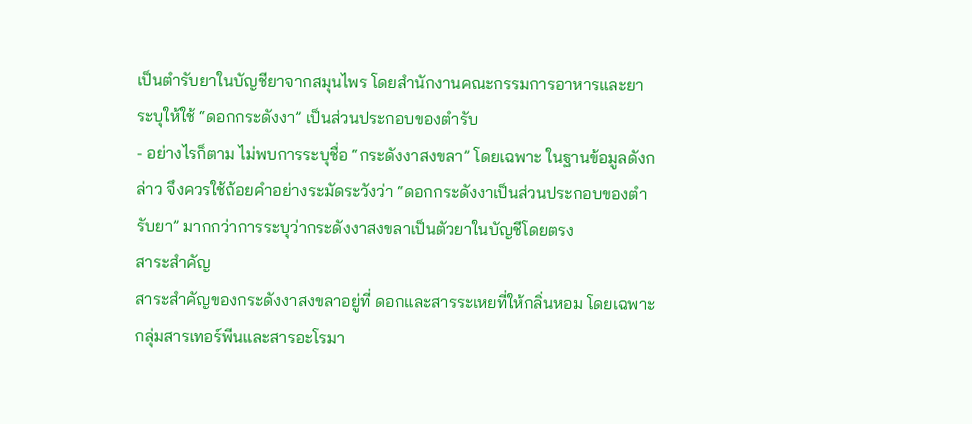เป็นตำรับยาในบัญชียาจากสมุนไพร โดยสำนักงานคณะกรรมการอาหารและยา ระบุให้ใช้ “ดอกกระดังงา” เป็นส่วนประกอบของตำรับ
- อย่างไรก็ตาม ไม่พบการระบุชื่อ “กระดังงาสงขลา” โดยเฉพาะ ในฐานข้อมูลดังกล่าว จึงควรใช้ถ้อยคำอย่างระมัดระวังว่า “ดอกกระดังงาเป็นส่วนประกอบของตำรับยา” มากกว่าการระบุว่ากระดังงาสงขลาเป็นตัวยาในบัญชีโดยตรง
สาระสำคัญ
สาระสำคัญของกระดังงาสงขลาอยู่ที่ ดอกและสารระเหยที่ให้กลิ่นหอม โดยเฉพาะกลุ่มสารเทอร์พีนและสารอะโรมา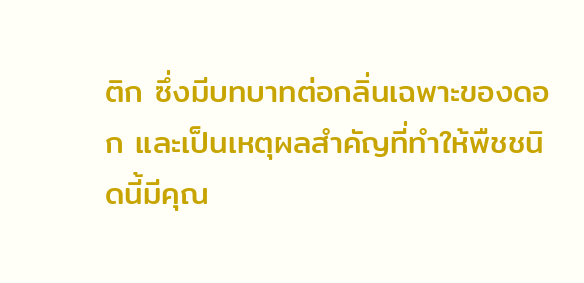ติก ซึ่งมีบทบาทต่อกลิ่นเฉพาะของดอก และเป็นเหตุผลสำคัญที่ทำให้พืชชนิดนี้มีคุณ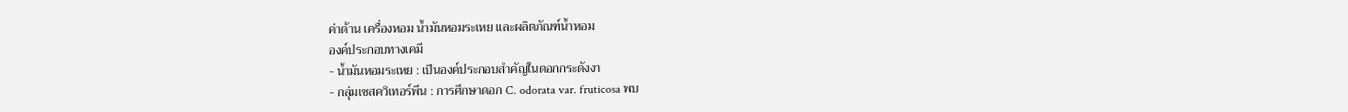ค่าด้าน เครื่องหอม น้ำมันหอมระเหย และผลิตภัณฑ์น้ำหอม
องค์ประกอบทางเคมี
- น้ำมันหอมระเหย : เป็นองค์ประกอบสำคัญในดอกกระดังงา
- กลุ่มเซสควิเทอร์พีน : การศึกษาดอก C. odorata var. fruticosa พบ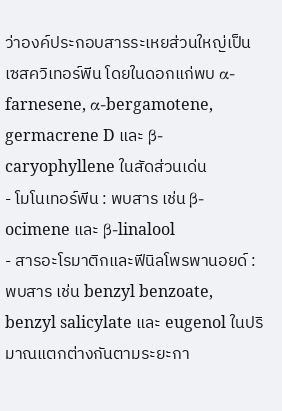ว่าองค์ประกอบสารระเหยส่วนใหญ่เป็นเซสควิเทอร์พีน โดยในดอกแก่พบ α-farnesene, α-bergamotene, germacrene D และ β-caryophyllene ในสัดส่วนเด่น
- โมโนเทอร์พีน : พบสาร เช่น β-ocimene และ β-linalool
- สารอะโรมาติกและฟีนิลโพรพานอยด์ : พบสาร เช่น benzyl benzoate, benzyl salicylate และ eugenol ในปริมาณแตกต่างกันตามระยะกา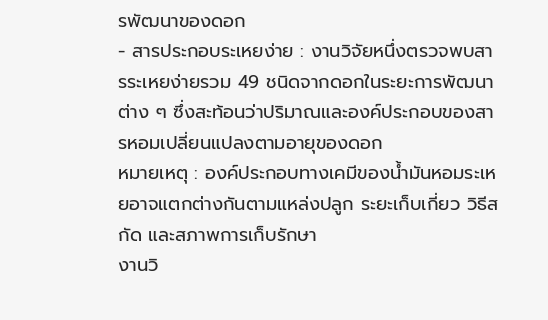รพัฒนาของดอก
- สารประกอบระเหยง่าย : งานวิจัยหนึ่งตรวจพบสารระเหยง่ายรวม 49 ชนิดจากดอกในระยะการพัฒนาต่าง ๆ ซึ่งสะท้อนว่าปริมาณและองค์ประกอบของสารหอมเปลี่ยนแปลงตามอายุของดอก
หมายเหตุ : องค์ประกอบทางเคมีของน้ำมันหอมระเหยอาจแตกต่างกันตามแหล่งปลูก ระยะเก็บเกี่ยว วิธีสกัด และสภาพการเก็บรักษา
งานวิ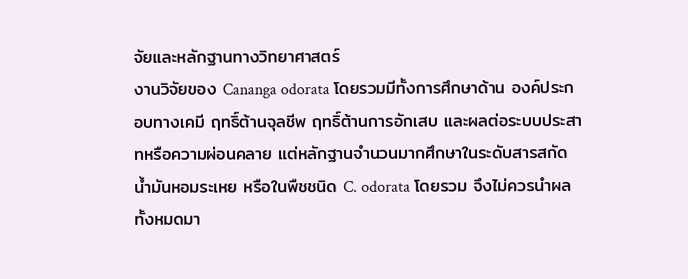จัยและหลักฐานทางวิทยาศาสตร์
งานวิจัยของ Cananga odorata โดยรวมมีทั้งการศึกษาด้าน องค์ประกอบทางเคมี ฤทธิ์ต้านจุลชีพ ฤทธิ์ต้านการอักเสบ และผลต่อระบบประสาทหรือความผ่อนคลาย แต่หลักฐานจำนวนมากศึกษาในระดับสารสกัด น้ำมันหอมระเหย หรือในพืชชนิด C. odorata โดยรวม จึงไม่ควรนำผลทั้งหมดมา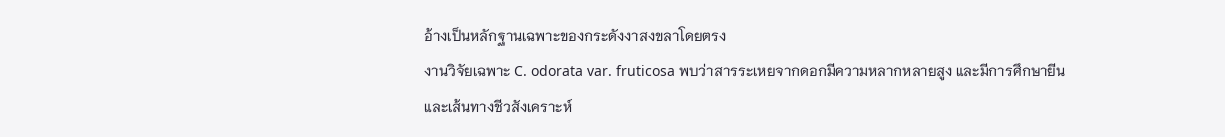อ้างเป็นหลักฐานเฉพาะของกระดังงาสงขลาโดยตรง
งานวิจัยเฉพาะ C. odorata var. fruticosa พบว่าสารระเหยจากดอกมีความหลากหลายสูง และมีการศึกษายีนและเส้นทางชีวสังเคราะห์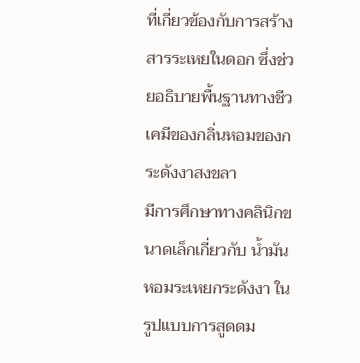ที่เกี่ยวข้องกับการสร้างสารระเหยในดอก ซึ่งช่วยอธิบายพื้นฐานทางชีวเคมีของกลิ่นหอมของกระดังงาสงขลา
มีการศึกษาทางคลินิกขนาดเล็กเกี่ยวกับ น้ำมันหอมระเหยกระดังงา ในรูปแบบการสูดดม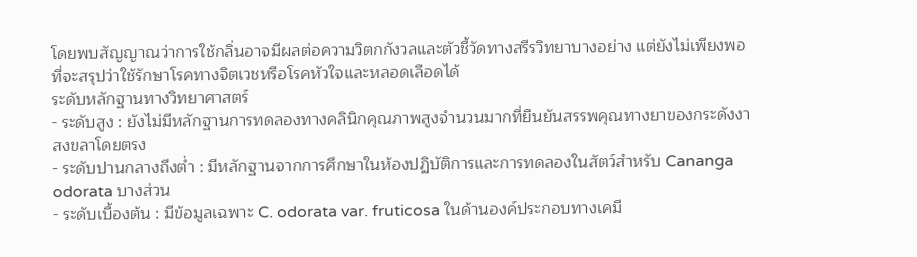โดยพบสัญญาณว่าการใช้กลิ่นอาจมีผลต่อความวิตกกังวลและตัวชี้วัดทางสรีรวิทยาบางอย่าง แต่ยังไม่เพียงพอที่จะสรุปว่าใช้รักษาโรคทางจิตเวชหรือโรคหัวใจและหลอดเลือดได้
ระดับหลักฐานทางวิทยาศาสตร์
- ระดับสูง : ยังไม่มีหลักฐานการทดลองทางคลินิกคุณภาพสูงจำนวนมากที่ยืนยันสรรพคุณทางยาของกระดังงาสงขลาโดยตรง
- ระดับปานกลางถึงต่ำ : มีหลักฐานจากการศึกษาในห้องปฏิบัติการและการทดลองในสัตว์สำหรับ Cananga odorata บางส่วน
- ระดับเบื้องต้น : มีข้อมูลเฉพาะ C. odorata var. fruticosa ในด้านองค์ประกอบทางเคมี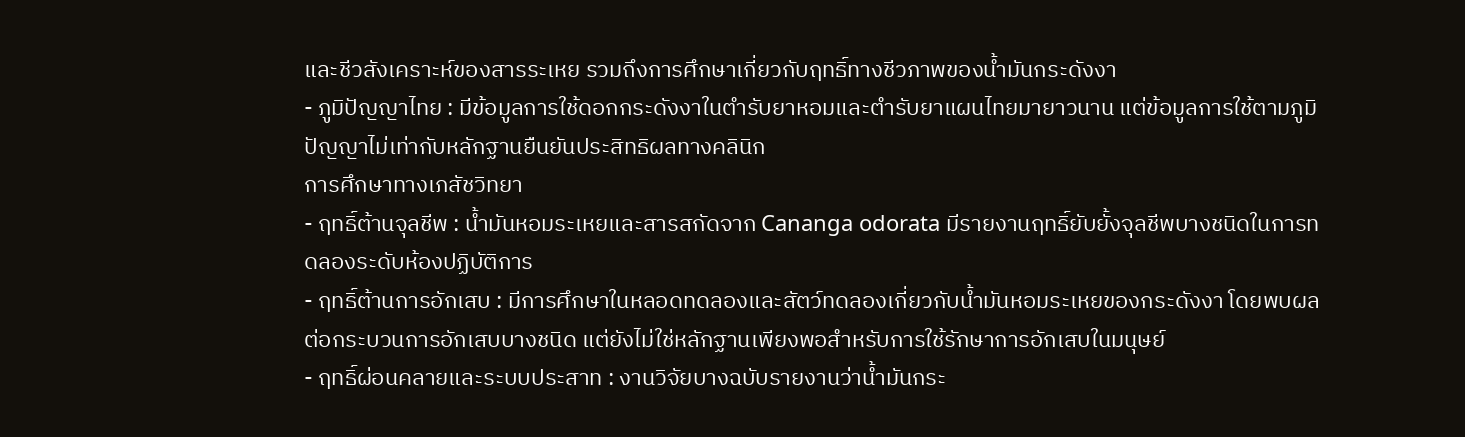และชีวสังเคราะห์ของสารระเหย รวมถึงการศึกษาเกี่ยวกับฤทธิ์ทางชีวภาพของน้ำมันกระดังงา
- ภูมิปัญญาไทย : มีข้อมูลการใช้ดอกกระดังงาในตำรับยาหอมและตำรับยาแผนไทยมายาวนาน แต่ข้อมูลการใช้ตามภูมิปัญญาไม่เท่ากับหลักฐานยืนยันประสิทธิผลทางคลินิก
การศึกษาทางเภสัชวิทยา
- ฤทธิ์ต้านจุลชีพ : น้ำมันหอมระเหยและสารสกัดจาก Cananga odorata มีรายงานฤทธิ์ยับยั้งจุลชีพบางชนิดในการทดลองระดับห้องปฏิบัติการ
- ฤทธิ์ต้านการอักเสบ : มีการศึกษาในหลอดทดลองและสัตว์ทดลองเกี่ยวกับน้ำมันหอมระเหยของกระดังงา โดยพบผลต่อกระบวนการอักเสบบางชนิด แต่ยังไม่ใช่หลักฐานเพียงพอสำหรับการใช้รักษาการอักเสบในมนุษย์
- ฤทธิ์ผ่อนคลายและระบบประสาท : งานวิจัยบางฉบับรายงานว่าน้ำมันกระ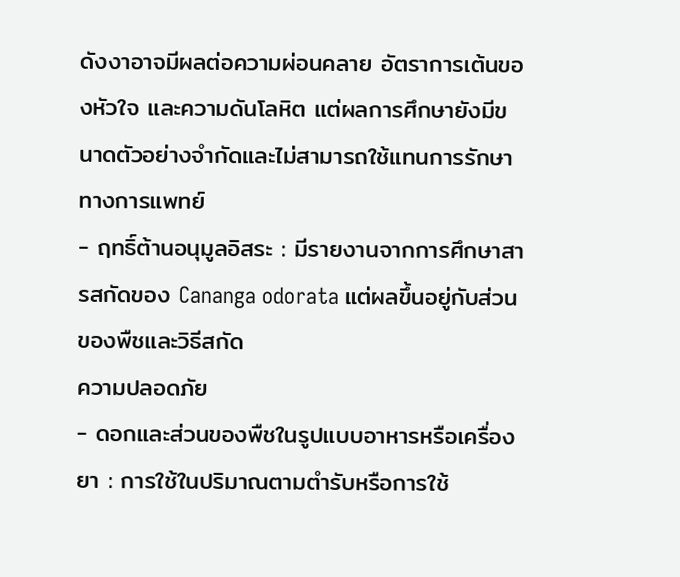ดังงาอาจมีผลต่อความผ่อนคลาย อัตราการเต้นของหัวใจ และความดันโลหิต แต่ผลการศึกษายังมีขนาดตัวอย่างจำกัดและไม่สามารถใช้แทนการรักษาทางการแพทย์
- ฤทธิ์ต้านอนุมูลอิสระ : มีรายงานจากการศึกษาสารสกัดของ Cananga odorata แต่ผลขึ้นอยู่กับส่วนของพืชและวิธีสกัด
ความปลอดภัย
- ดอกและส่วนของพืชในรูปแบบอาหารหรือเครื่องยา : การใช้ในปริมาณตามตำรับหรือการใช้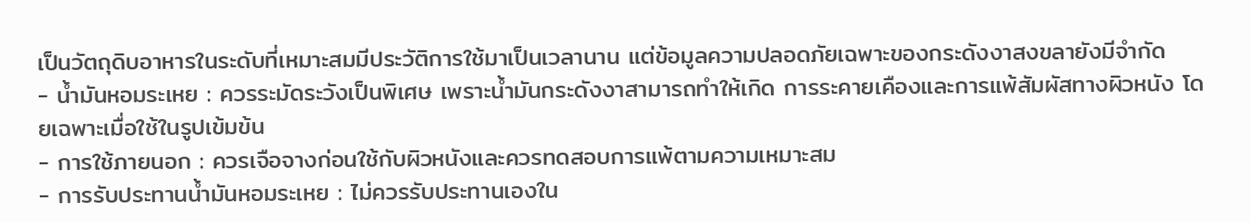เป็นวัตถุดิบอาหารในระดับที่เหมาะสมมีประวัติการใช้มาเป็นเวลานาน แต่ข้อมูลความปลอดภัยเฉพาะของกระดังงาสงขลายังมีจำกัด
- น้ำมันหอมระเหย : ควรระมัดระวังเป็นพิเศษ เพราะน้ำมันกระดังงาสามารถทำให้เกิด การระคายเคืองและการแพ้สัมผัสทางผิวหนัง โดยเฉพาะเมื่อใช้ในรูปเข้มข้น
- การใช้ภายนอก : ควรเจือจางก่อนใช้กับผิวหนังและควรทดสอบการแพ้ตามความเหมาะสม
- การรับประทานน้ำมันหอมระเหย : ไม่ควรรับประทานเองใน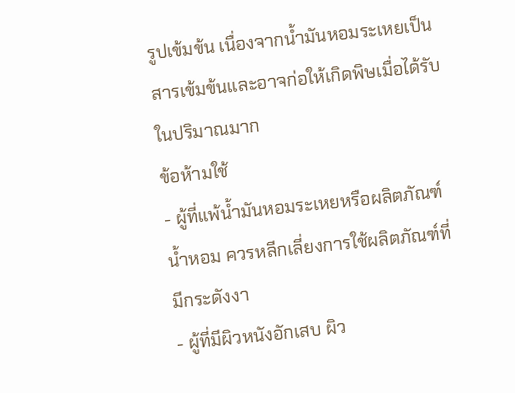รูปเข้มข้น เนื่องจากน้ำมันหอมระเหยเป็นสารเข้มข้นและอาจก่อให้เกิดพิษเมื่อได้รับในปริมาณมาก
ข้อห้ามใช้
- ผู้ที่แพ้น้ำมันหอมระเหยหรือผลิตภัณฑ์น้ำหอม ควรหลีกเลี่ยงการใช้ผลิตภัณฑ์ที่มีกระดังงา
- ผู้ที่มีผิวหนังอักเสบ ผิว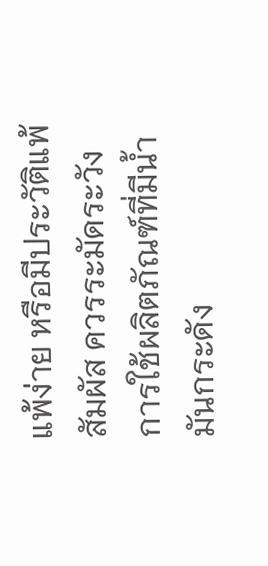แพ้ง่าย หรือมีประวัติแพ้สัมผัส ควรระมัดระวังการใช้ผลิตภัณฑ์ที่มีน้ำมันกระดัง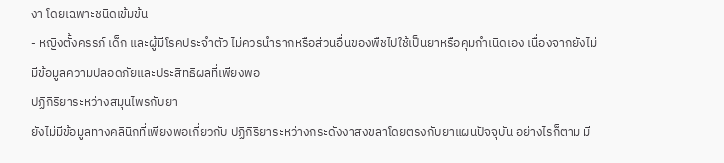งา โดยเฉพาะชนิดเข้มข้น
- หญิงตั้งครรภ์ เด็ก และผู้มีโรคประจำตัว ไม่ควรนำรากหรือส่วนอื่นของพืชไปใช้เป็นยาหรือคุมกำเนิดเอง เนื่องจากยังไม่มีข้อมูลความปลอดภัยและประสิทธิผลที่เพียงพอ
ปฏิกิริยาระหว่างสมุนไพรกับยา
ยังไม่มีข้อมูลทางคลินิกที่เพียงพอเกี่ยวกับ ปฏิกิริยาระหว่างกระดังงาสงขลาโดยตรงกับยาแผนปัจจุบัน อย่างไรก็ตาม มี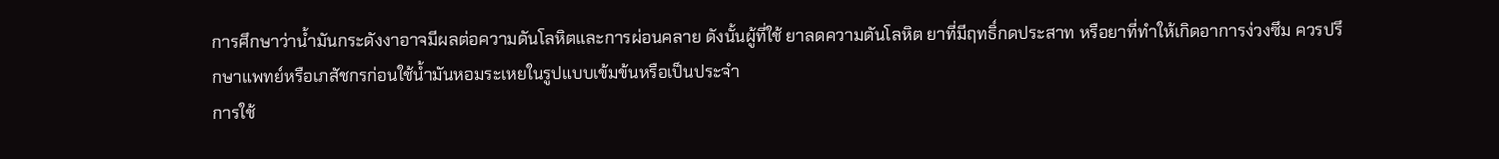การศึกษาว่าน้ำมันกระดังงาอาจมีผลต่อความดันโลหิตและการผ่อนคลาย ดังนั้นผู้ที่ใช้ ยาลดความดันโลหิต ยาที่มีฤทธิ์กดประสาท หรือยาที่ทำให้เกิดอาการง่วงซึม ควรปรึกษาแพทย์หรือเภสัชกรก่อนใช้น้ำมันหอมระเหยในรูปแบบเข้มข้นหรือเป็นประจำ
การใช้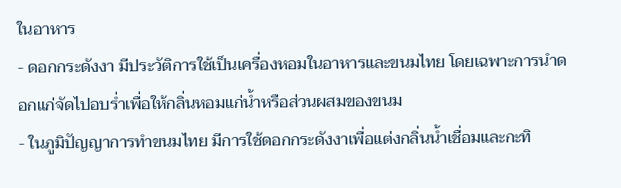ในอาหาร
- ดอกกระดังงา มีประวัติการใช้เป็นเครื่องหอมในอาหารและขนมไทย โดยเฉพาะการนำดอกแก่จัดไปอบร่ำเพื่อให้กลิ่นหอมแก่น้ำหรือส่วนผสมของขนม
- ในภูมิปัญญาการทำขนมไทย มีการใช้ดอกกระดังงาเพื่อแต่งกลิ่นน้ำเชื่อมและกะทิ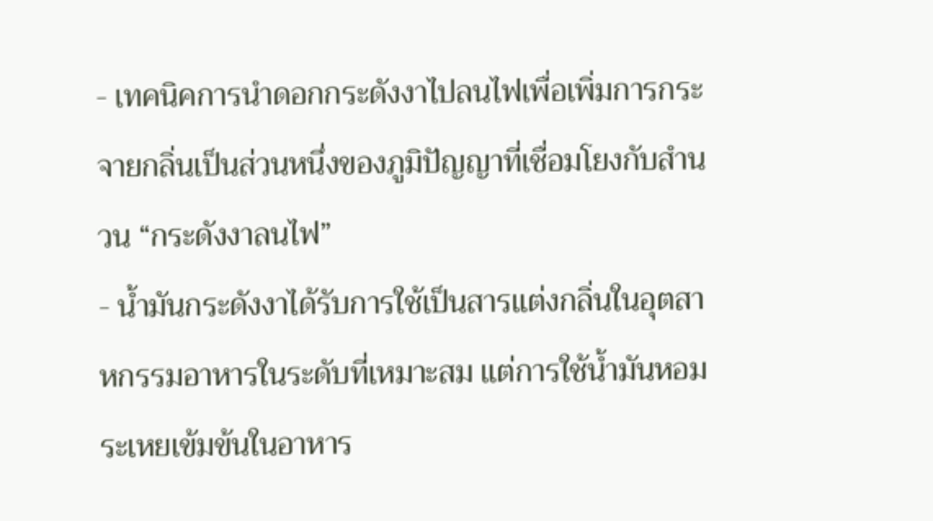- เทคนิคการนำดอกกระดังงาไปลนไฟเพื่อเพิ่มการกระจายกลิ่นเป็นส่วนหนึ่งของภูมิปัญญาที่เชื่อมโยงกับสำนวน “กระดังงาลนไฟ”
- น้ำมันกระดังงาได้รับการใช้เป็นสารแต่งกลิ่นในอุตสาหกรรมอาหารในระดับที่เหมาะสม แต่การใช้น้ำมันหอมระเหยเข้มข้นในอาหาร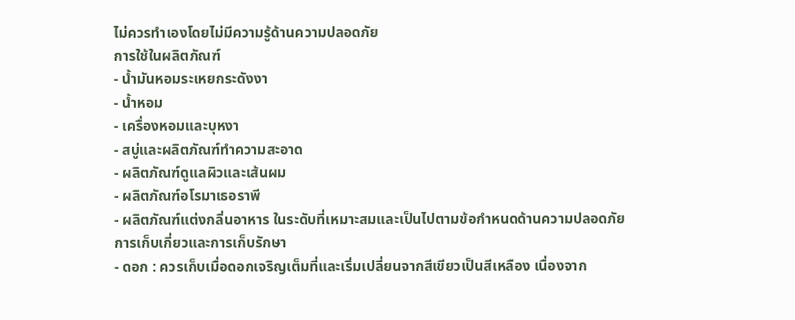ไม่ควรทำเองโดยไม่มีความรู้ด้านความปลอดภัย
การใช้ในผลิตภัณฑ์
- น้ำมันหอมระเหยกระดังงา
- น้ำหอม
- เครื่องหอมและบุหงา
- สบู่และผลิตภัณฑ์ทำความสะอาด
- ผลิตภัณฑ์ดูแลผิวและเส้นผม
- ผลิตภัณฑ์อโรมาเธอราพี
- ผลิตภัณฑ์แต่งกลิ่นอาหาร ในระดับที่เหมาะสมและเป็นไปตามข้อกำหนดด้านความปลอดภัย
การเก็บเกี่ยวและการเก็บรักษา
- ดอก : ควรเก็บเมื่อดอกเจริญเต็มที่และเริ่มเปลี่ยนจากสีเขียวเป็นสีเหลือง เนื่องจาก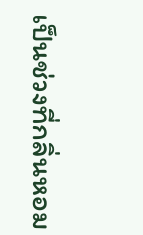เป็นช่วงที่กลิ่นหอม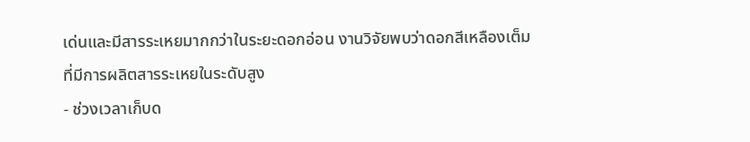เด่นและมีสารระเหยมากกว่าในระยะดอกอ่อน งานวิจัยพบว่าดอกสีเหลืองเต็มที่มีการผลิตสารระเหยในระดับสูง
- ช่วงเวลาเก็บด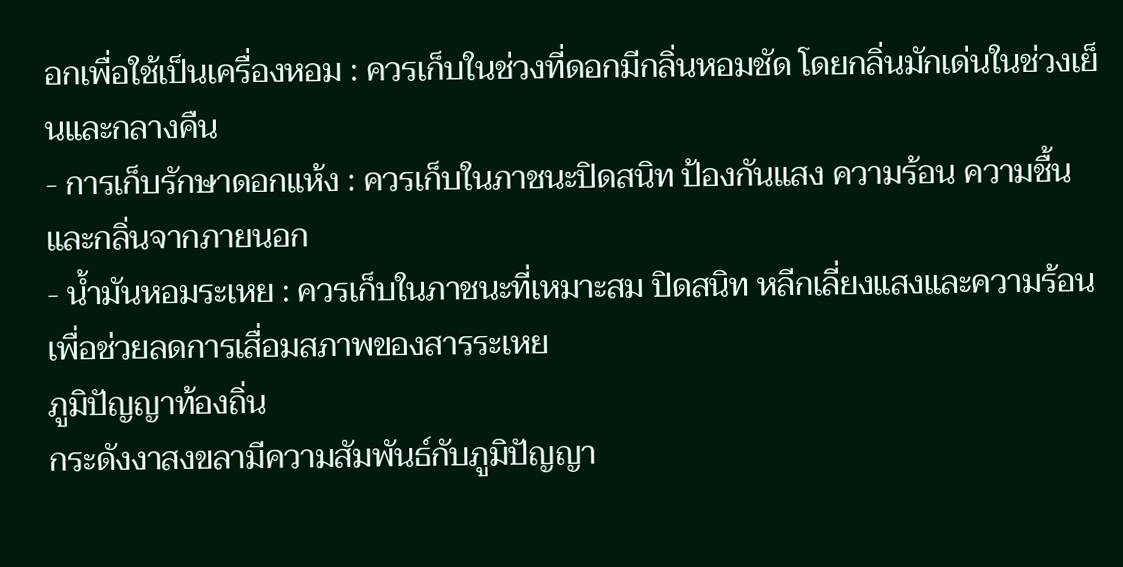อกเพื่อใช้เป็นเครื่องหอม : ควรเก็บในช่วงที่ดอกมีกลิ่นหอมชัด โดยกลิ่นมักเด่นในช่วงเย็นและกลางคืน
- การเก็บรักษาดอกแห้ง : ควรเก็บในภาชนะปิดสนิท ป้องกันแสง ความร้อน ความชื้น และกลิ่นจากภายนอก
- น้ำมันหอมระเหย : ควรเก็บในภาชนะที่เหมาะสม ปิดสนิท หลีกเลี่ยงแสงและความร้อน เพื่อช่วยลดการเสื่อมสภาพของสารระเหย
ภูมิปัญญาท้องถิ่น
กระดังงาสงขลามีความสัมพันธ์กับภูมิปัญญา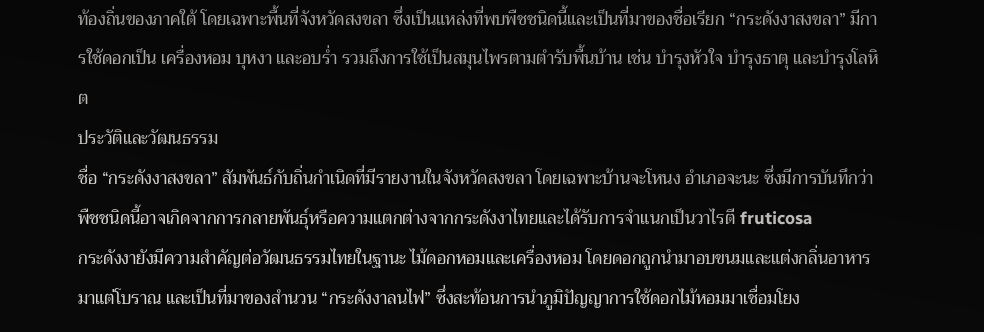ท้องถิ่นของภาคใต้ โดยเฉพาะพื้นที่จังหวัดสงขลา ซึ่งเป็นแหล่งที่พบพืชชนิดนี้และเป็นที่มาของชื่อเรียก “กระดังงาสงขลา” มีการใช้ดอกเป็น เครื่องหอม บุหงา และอบร่ำ รวมถึงการใช้เป็นสมุนไพรตามตำรับพื้นบ้าน เช่น บำรุงหัวใจ บำรุงธาตุ และบำรุงโลหิต
ประวัติและวัฒนธรรม
ชื่อ “กระดังงาสงขลา” สัมพันธ์กับถิ่นกำเนิดที่มีรายงานในจังหวัดสงขลา โดยเฉพาะบ้านจะโหนง อำเภอจะนะ ซึ่งมีการบันทึกว่าพืชชนิดนี้อาจเกิดจากการกลายพันธุ์หรือความแตกต่างจากกระดังงาไทยและได้รับการจำแนกเป็นวาไรตี fruticosa
กระดังงายังมีความสำคัญต่อวัฒนธรรมไทยในฐานะ ไม้ดอกหอมและเครื่องหอม โดยดอกถูกนำมาอบขนมและแต่งกลิ่นอาหารมาแต่โบราณ และเป็นที่มาของสำนวน “กระดังงาลนไฟ” ซึ่งสะท้อนการนำภูมิปัญญาการใช้ดอกไม้หอมมาเชื่อมโยง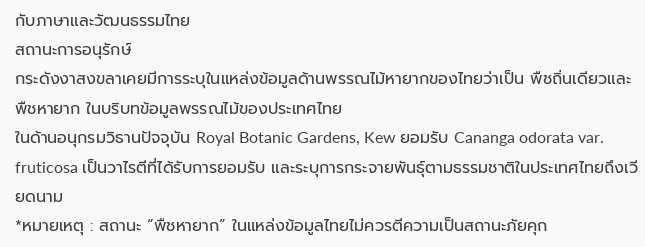กับภาษาและวัฒนธรรมไทย
สถานะการอนุรักษ์
กระดังงาสงขลาเคยมีการระบุในแหล่งข้อมูลด้านพรรณไม้หายากของไทยว่าเป็น พืชถิ่นเดียวและพืชหายาก ในบริบทข้อมูลพรรณไม้ของประเทศไทย
ในด้านอนุกรมวิธานปัจจุบัน Royal Botanic Gardens, Kew ยอมรับ Cananga odorata var. fruticosa เป็นวาไรตีที่ได้รับการยอมรับ และระบุการกระจายพันธุ์ตามธรรมชาติในประเทศไทยถึงเวียดนาม
*หมายเหตุ : สถานะ “พืชหายาก” ในแหล่งข้อมูลไทยไม่ควรตีความเป็นสถานะภัยคุก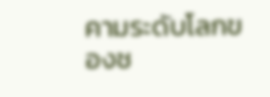คามระดับโลกของช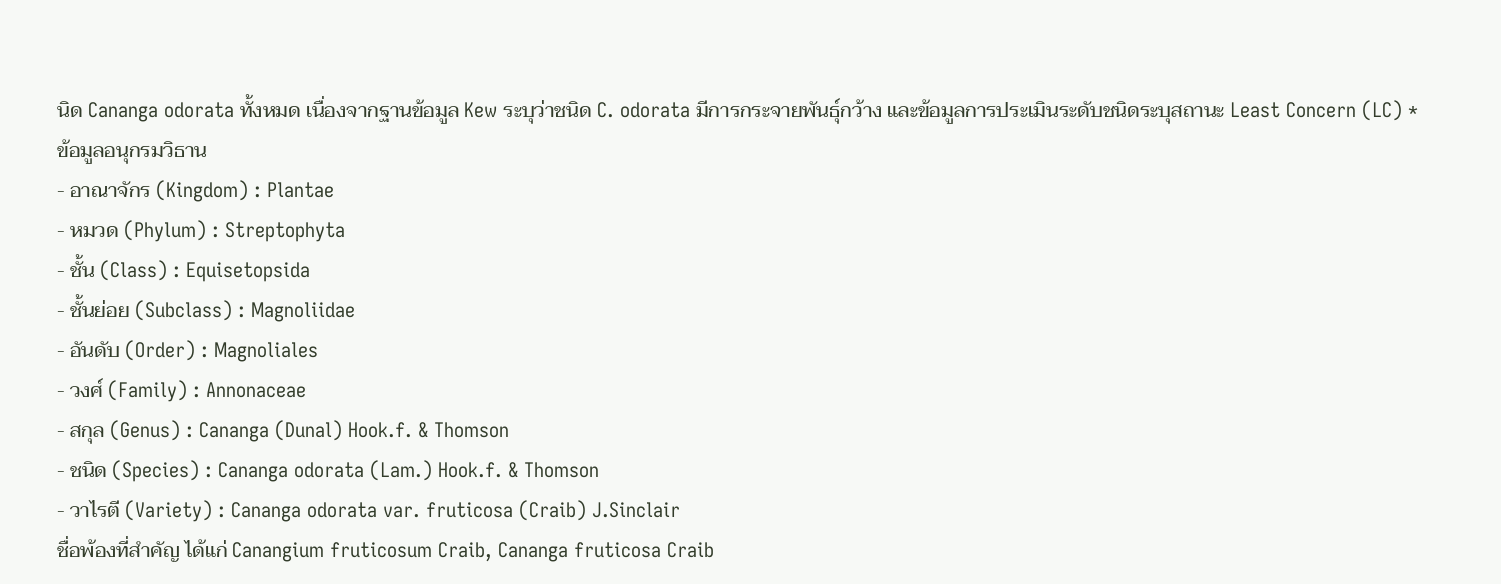นิด Cananga odorata ทั้งหมด เนื่องจากฐานข้อมูล Kew ระบุว่าชนิด C. odorata มีการกระจายพันธุ์กว้าง และข้อมูลการประเมินระดับชนิดระบุสถานะ Least Concern (LC) *
ข้อมูลอนุกรมวิธาน
- อาณาจักร (Kingdom) : Plantae
- หมวด (Phylum) : Streptophyta
- ชั้น (Class) : Equisetopsida
- ชั้นย่อย (Subclass) : Magnoliidae
- อันดับ (Order) : Magnoliales
- วงศ์ (Family) : Annonaceae
- สกุล (Genus) : Cananga (Dunal) Hook.f. & Thomson
- ชนิด (Species) : Cananga odorata (Lam.) Hook.f. & Thomson
- วาไรตี (Variety) : Cananga odorata var. fruticosa (Craib) J.Sinclair
ชื่อพ้องที่สำคัญ ได้แก่ Canangium fruticosum Craib, Cananga fruticosa Craib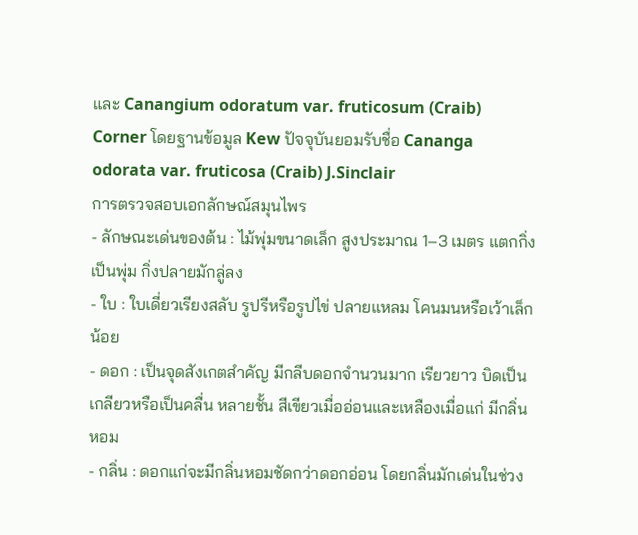และ Canangium odoratum var. fruticosum (Craib) Corner โดยฐานข้อมูล Kew ปัจจุบันยอมรับชื่อ Cananga odorata var. fruticosa (Craib) J.Sinclair
การตรวจสอบเอกลักษณ์สมุนไพร
- ลักษณะเด่นของต้น : ไม้พุ่มขนาดเล็ก สูงประมาณ 1–3 เมตร แตกกิ่งเป็นพุ่ม กิ่งปลายมักลู่ลง
- ใบ : ใบเดี่ยวเรียงสลับ รูปรีหรือรูปไข่ ปลายแหลม โคนมนหรือเว้าเล็กน้อย
- ดอก : เป็นจุดสังเกตสำคัญ มีกลีบดอกจำนวนมาก เรียวยาว บิดเป็นเกลียวหรือเป็นคลื่น หลายชั้น สีเขียวเมื่ออ่อนและเหลืองเมื่อแก่ มีกลิ่นหอม
- กลิ่น : ดอกแก่จะมีกลิ่นหอมชัดกว่าดอกอ่อน โดยกลิ่นมักเด่นในช่วง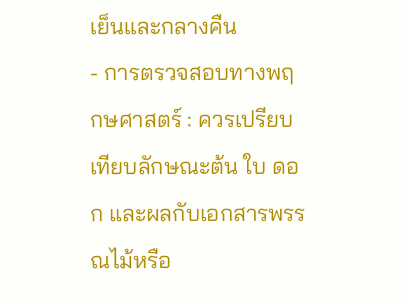เย็นและกลางคืน
- การตรวจสอบทางพฤกษศาสตร์ : ควรเปรียบเทียบลักษณะต้น ใบ ดอก และผลกับเอกสารพรรณไม้หรือ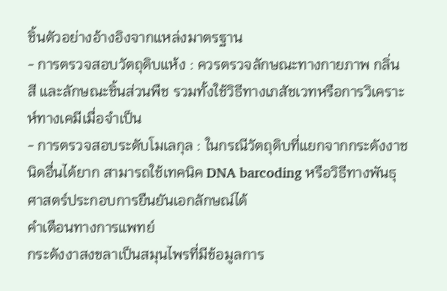ชิ้นตัวอย่างอ้างอิงจากแหล่งมาตรฐาน
- การตรวจสอบวัตถุดิบแห้ง : ควรตรวจลักษณะทางกายภาพ กลิ่น สี และลักษณะชิ้นส่วนพืช รวมทั้งใช้วิธีทางเภสัชเวทหรือการวิเคราะห์ทางเคมีเมื่อจำเป็น
- การตรวจสอบระดับโมเลกุล : ในกรณีวัตถุดิบที่แยกจากกระดังงาชนิดอื่นได้ยาก สามารถใช้เทคนิค DNA barcoding หรือวิธีทางพันธุศาสตร์ประกอบการยืนยันเอกลักษณ์ได้
คำเตือนทางการแพทย์
กระดังงาสงขลาเป็นสมุนไพรที่มีข้อมูลการ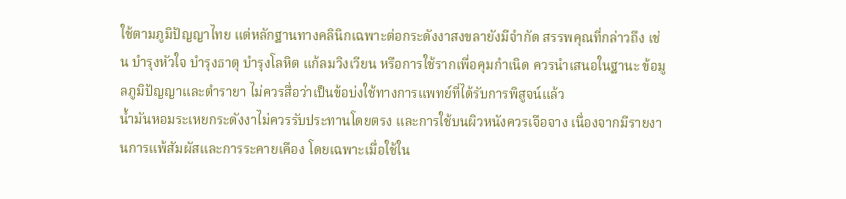ใช้ตามภูมิปัญญาไทย แต่หลักฐานทางคลินิกเฉพาะต่อกระดังงาสงขลายังมีจำกัด สรรพคุณที่กล่าวถึง เช่น บำรุงหัวใจ บำรุงธาตุ บำรุงโลหิต แก้ลมวิงเวียน หรือการใช้รากเพื่อคุมกำเนิด ควรนำเสนอในฐานะ ข้อมูลภูมิปัญญาและตำรายา ไม่ควรสื่อว่าเป็นข้อบ่งใช้ทางการแพทย์ที่ได้รับการพิสูจน์แล้ว
น้ำมันหอมระเหยกระดังงาไม่ควรรับประทานโดยตรง และการใช้บนผิวหนังควรเจือจาง เนื่องจากมีรายงานการแพ้สัมผัสและการระคายเคือง โดยเฉพาะเมื่อใช้ใน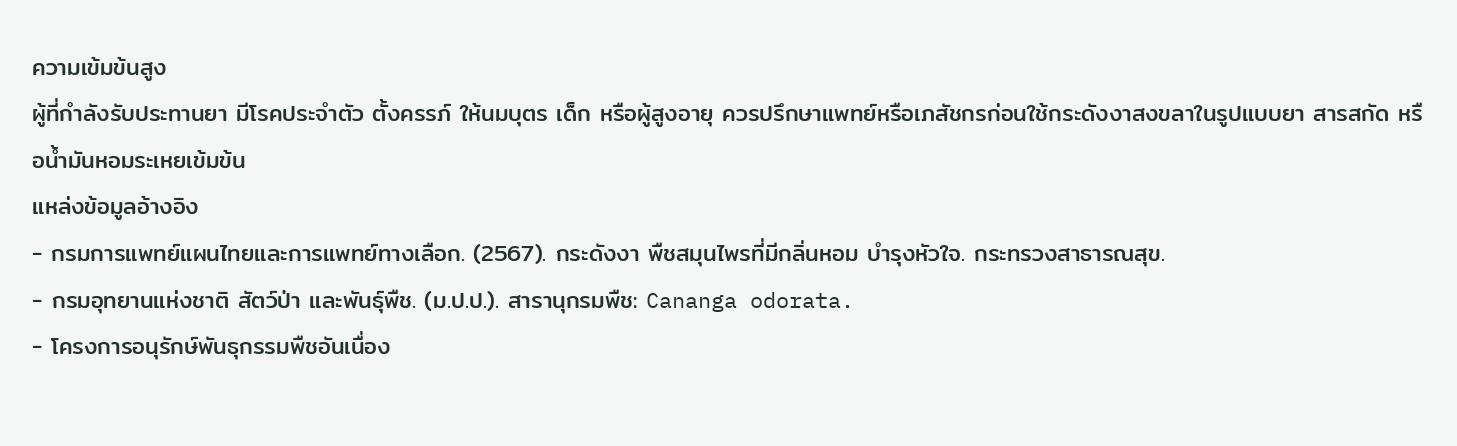ความเข้มข้นสูง
ผู้ที่กำลังรับประทานยา มีโรคประจำตัว ตั้งครรภ์ ให้นมบุตร เด็ก หรือผู้สูงอายุ ควรปรึกษาแพทย์หรือเภสัชกรก่อนใช้กระดังงาสงขลาในรูปแบบยา สารสกัด หรือน้ำมันหอมระเหยเข้มข้น
แหล่งข้อมูลอ้างอิง
- กรมการแพทย์แผนไทยและการแพทย์ทางเลือก. (2567). กระดังงา พืชสมุนไพรที่มีกลิ่นหอม บำรุงหัวใจ. กระทรวงสาธารณสุข.
- กรมอุทยานแห่งชาติ สัตว์ป่า และพันธุ์พืช. (ม.ป.ป.). สารานุกรมพืช: Cananga odorata.
- โครงการอนุรักษ์พันธุกรรมพืชอันเนื่อง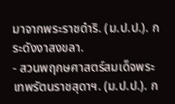มาจากพระราชดำริ. (ม.ป.ป.). กระดังงาสงขลา.
- สวนพฤกษศาสตร์สมเด็จพระเทพรัตนราชสุดาฯ. (ม.ป.ป.). ก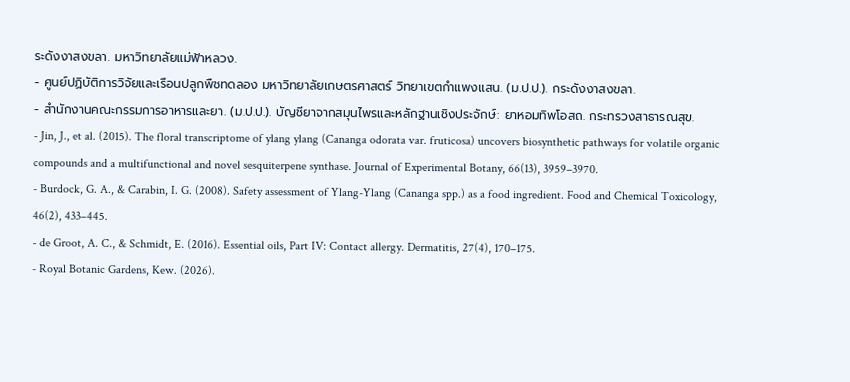ระดังงาสงขลา. มหาวิทยาลัยแม่ฟ้าหลวง.
- ศูนย์ปฏิบัติการวิจัยและเรือนปลูกพืชทดลอง มหาวิทยาลัยเกษตรศาสตร์ วิทยาเขตกำแพงแสน. (ม.ป.ป.). กระดังงาสงขลา.
- สำนักงานคณะกรรมการอาหารและยา. (ม.ป.ป.). บัญชียาจากสมุนไพรและหลักฐานเชิงประจักษ์: ยาหอมทิพโอสถ. กระทรวงสาธารณสุข.
- Jin, J., et al. (2015). The floral transcriptome of ylang ylang (Cananga odorata var. fruticosa) uncovers biosynthetic pathways for volatile organic compounds and a multifunctional and novel sesquiterpene synthase. Journal of Experimental Botany, 66(13), 3959–3970.
- Burdock, G. A., & Carabin, I. G. (2008). Safety assessment of Ylang-Ylang (Cananga spp.) as a food ingredient. Food and Chemical Toxicology, 46(2), 433–445.
- de Groot, A. C., & Schmidt, E. (2016). Essential oils, Part IV: Contact allergy. Dermatitis, 27(4), 170–175.
- Royal Botanic Gardens, Kew. (2026).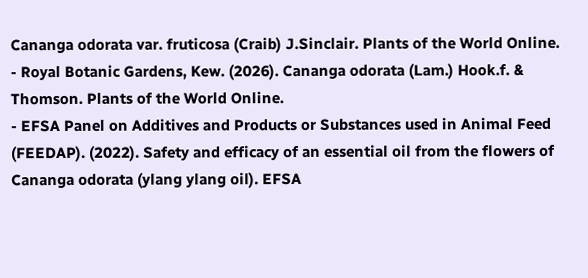Cananga odorata var. fruticosa (Craib) J.Sinclair. Plants of the World Online.
- Royal Botanic Gardens, Kew. (2026). Cananga odorata (Lam.) Hook.f. & Thomson. Plants of the World Online.
- EFSA Panel on Additives and Products or Substances used in Animal Feed (FEEDAP). (2022). Safety and efficacy of an essential oil from the flowers of Cananga odorata (ylang ylang oil). EFSA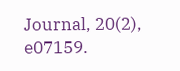Journal, 20(2), e07159.